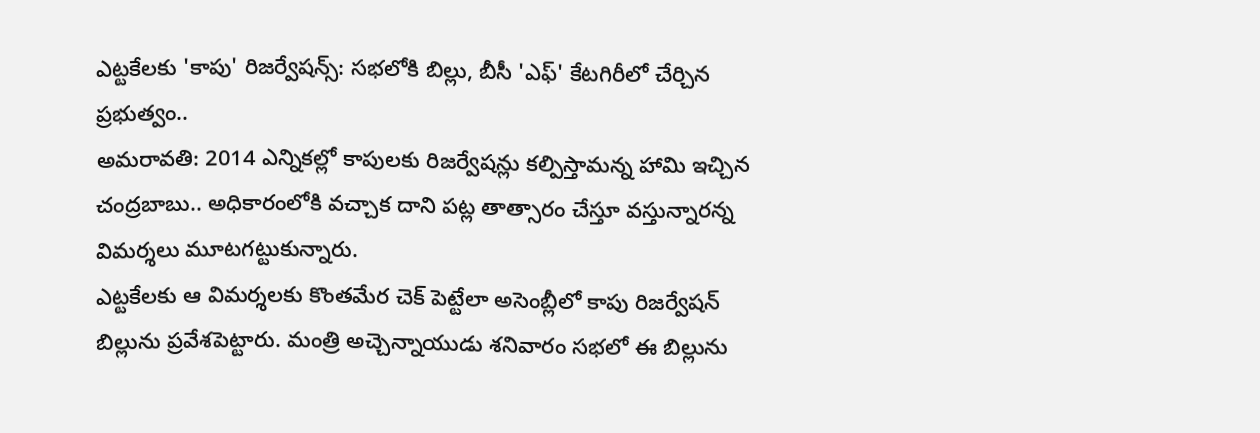ఎట్టకేలకు 'కాపు' రిజర్వేషన్స్: సభలోకి బిల్లు, బీసీ 'ఎఫ్' కేటగిరీలో చేర్చిన ప్రభుత్వం..
అమరావతి: 2014 ఎన్నికల్లో కాపులకు రిజర్వేషన్లు కల్పిస్తామన్న హామి ఇచ్చిన చంద్రబాబు.. అధికారంలోకి వచ్చాక దాని పట్ల తాత్సారం చేస్తూ వస్తున్నారన్న విమర్శలు మూటగట్టుకున్నారు.
ఎట్టకేలకు ఆ విమర్శలకు కొంతమేర చెక్ పెట్టేలా అసెంబ్లీలో కాపు రిజర్వేషన్ బిల్లును ప్రవేశపెట్టారు. మంత్రి అచ్చెన్నాయుడు శనివారం సభలో ఈ బిల్లును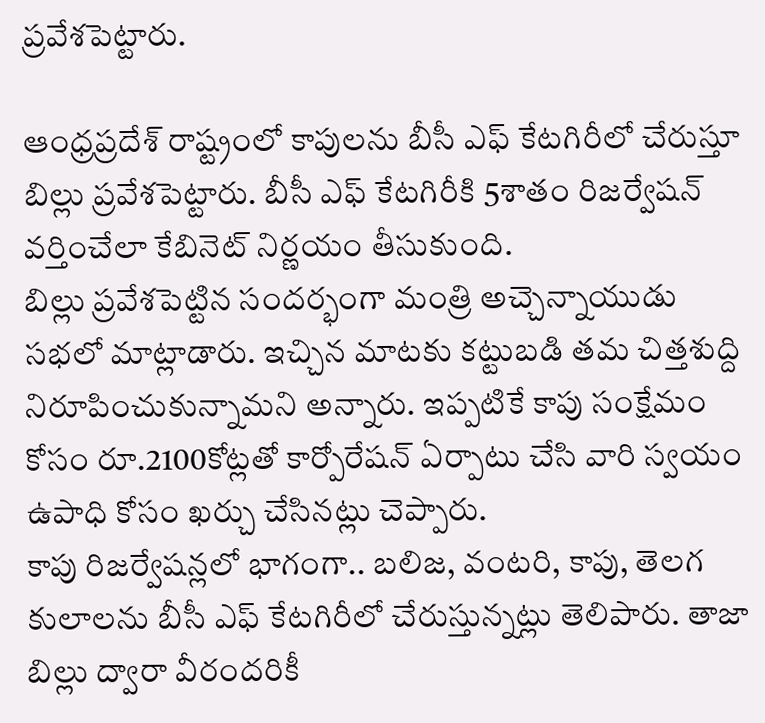ప్రవేశపెట్టారు.

ఆంధ్రప్రదేశ్ రాష్ట్రంలో కాపులను బీసీ ఎఫ్ కేటగిరీలో చేరుస్తూ బిల్లు ప్రవేశపెట్టారు. బీసీ ఎఫ్ కేటగిరీకి 5శాతం రిజర్వేషన్ వర్తించేలా కేబినెట్ నిర్ణయం తీసుకుంది.
బిల్లు ప్రవేశపెట్టిన సందర్భంగా మంత్రి అచ్చెన్నాయుడు సభలో మాట్లాడారు. ఇచ్చిన మాటకు కట్టుబడి తమ చిత్తశుద్ది నిరూపించుకున్నామని అన్నారు. ఇప్పటికే కాపు సంక్షేమం కోసం రూ.2100కోట్లతో కార్పోరేషన్ ఏర్పాటు చేసి వారి స్వయం ఉపాధి కోసం ఖర్చు చేసినట్లు చెప్పారు.
కాపు రిజర్వేషన్లలో భాగంగా.. బలిజ, వంటరి, కాపు, తెలగ కులాలను బీసీ ఎఫ్ కేటగిరీలో చేరుస్తున్నట్లు తెలిపారు. తాజా బిల్లు ద్వారా వీరందరికీ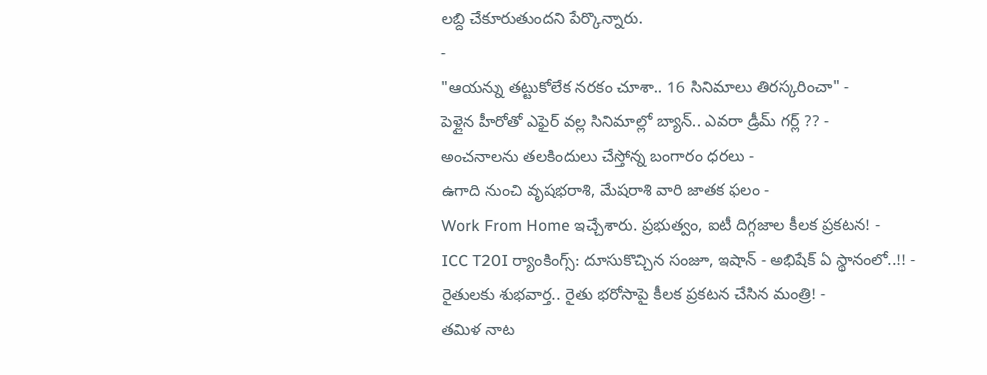లబ్ది చేకూరుతుందని పేర్కొన్నారు.
-
"ఆయన్ను తట్టుకోలేక నరకం చూశా.. 16 సినిమాలు తిరస్కరించా" -
పెళ్లైన హీరోతో ఎఫైర్ వల్ల సినిమాల్లో బ్యాన్.. ఎవరా డ్రీమ్ గర్ల్ ?? -
అంచనాలను తలకిందులు చేస్తోన్న బంగారం ధరలు -
ఉగాది నుంచి వృషభరాశి, మేషరాశి వారి జాతక ఫలం -
Work From Home ఇచ్చేశారు. ప్రభుత్వం, ఐటీ దిగ్గజాల కీలక ప్రకటన! -
ICC T20I ర్యాంకింగ్స్: దూసుకొచ్చిన సంజూ, ఇషాన్ - అభిషేక్ ఏ స్థానంలో..!! -
రైతులకు శుభవార్త.. రైతు భరోసాపై కీలక ప్రకటన చేసిన మంత్రి! -
తమిళ నాట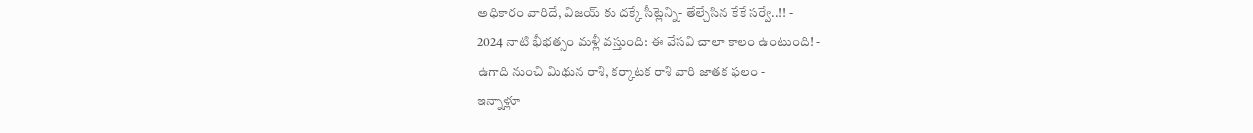అధికారం వారిదే, విజయ్ కు దక్కే సీట్లెన్ని- తేల్చేసిన కేకే సర్వే..!! -
2024 నాటి భీభత్సం మళ్లీ వస్తుంది: ఈ వేసవి చాలా కాలం ఉంటుంది! -
ఉగాది నుంచి మిథున రాశి, కర్కాటక రాశి వారి జాతక ఫలం -
ఇన్నాళ్లూ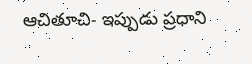ఆచితూచి- ఇప్పుడు ప్రధాని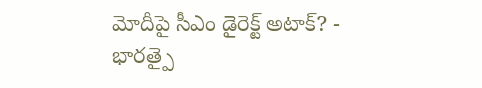మోదీపై సీఎం డైరెక్ట్ అటాక్? -
భారత్పై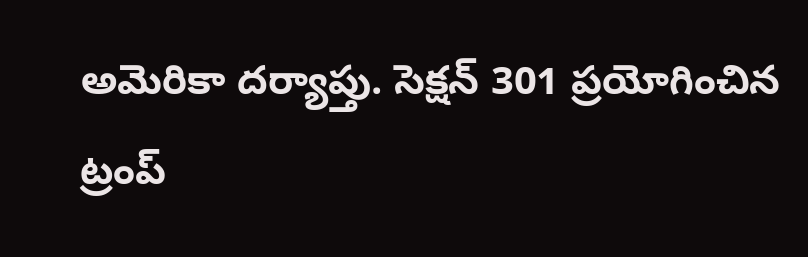అమెరికా దర్యాప్తు. సెక్షన్ 301 ప్రయోగించిన ట్రంప్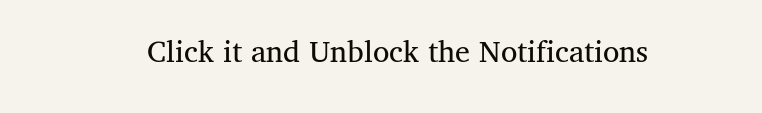Click it and Unblock the Notifications